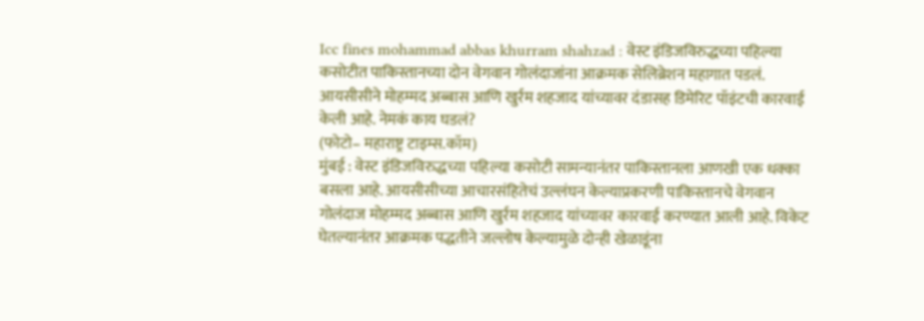Icc fines mohammad abbas khurram shahzad : वेस्ट इंडिजविरुद्धच्या पहिल्या कसोटीत पाकिस्तानच्या दोन वेगवान गोलंदाजांना आक्रमक सेलिब्रेशन महागात पडलं. आयसीसीने मोहम्मद अब्बास आणि खुर्रम शहजाद यांच्यावर दंडासह डिमेरिट पॉइंटची कारवाई केली आहे. नेमकं काय घडलं?
(फोटो– महाराष्ट्र टाइम्स.कॉम)
मुंबई : वेस्ट इंडिजविरुद्धच्या पहिल्या कसोटी सामन्यानंतर पाकिस्तानला आणखी एक धक्का बसला आहे. आयसीसीच्या आचारसंहितेचं उल्लंघन केल्याप्रकरणी पाकिस्तानचे वेगवान गोलंदाज मोहम्मद अब्बास आणि खुर्रम शहजाद यांच्यावर कारवाई करण्यात आली आहे. विकेट घेतल्यानंतर आक्रमक पद्धतीने जल्लोष केल्यामुळे दोन्ही खेळाडूंना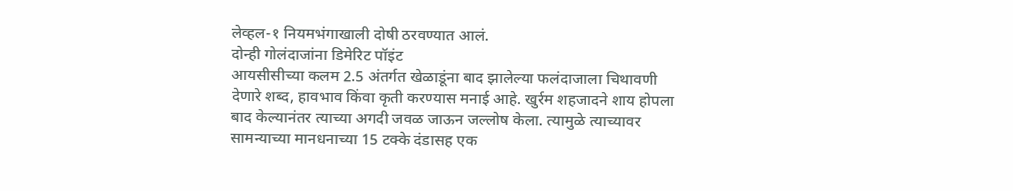लेव्हल-१ नियमभंगाखाली दोषी ठरवण्यात आलं.
दोन्ही गोलंदाजांना डिमेरिट पॉइंट
आयसीसीच्या कलम 2.5 अंतर्गत खेळाडूंना बाद झालेल्या फलंदाजाला चिथावणी देणारे शब्द, हावभाव किंवा कृती करण्यास मनाई आहे. खुर्रम शहजादने शाय होपला बाद केल्यानंतर त्याच्या अगदी जवळ जाऊन जल्लोष केला. त्यामुळे त्याच्यावर सामन्याच्या मानधनाच्या 15 टक्के दंडासह एक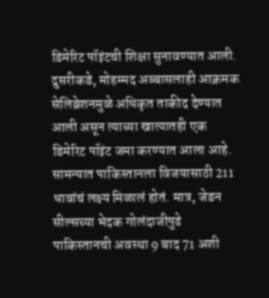डिमेरिट पॉइंटची शिक्षा सुनावण्यात आली. दुसरीकडे, मोहम्मद अब्बासलाही आक्रमक सेलिब्रेशनमुळे अधिकृत ताकीद देण्यात आली असून त्याच्या खात्यातही एक डिमेरिट पॉइंट जमा करण्यात आला आहे.
सामन्यात पाकिस्तानला विजयासाठी 211 धावांचं लक्ष्य मिळालं होतं. मात्र, जेडन सील्सच्या भेदक गोलंदाजीपुढे पाकिस्तानची अवस्था 9 बाद 71 अशी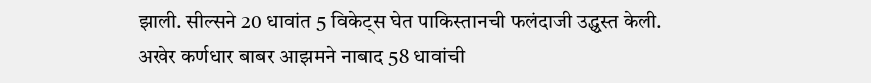झाली. सील्सने 20 धावांत 5 विकेट्स घेत पाकिस्तानची फलंदाजी उद्ध्वस्त केली.
अखेर कर्णधार बाबर आझमने नाबाद 58 धावांची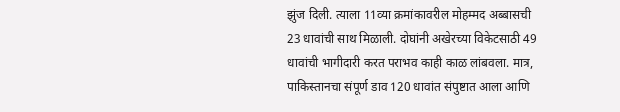झुंज दिली. त्याला 11व्या क्रमांकावरील मोहम्मद अब्बासची 23 धावांची साथ मिळाली. दोघांनी अखेरच्या विकेटसाठी 49 धावांची भागीदारी करत पराभव काही काळ लांबवला. मात्र, पाकिस्तानचा संपूर्ण डाव 120 धावांत संपुष्टात आला आणि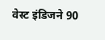वेस्ट इंडिजने 90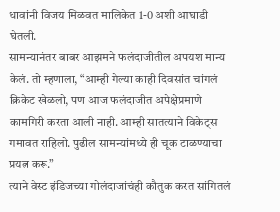धावांनी विजय मिळवत मालिकेत 1-0 अशी आघाडी घेतली.
सामन्यानंतर बाबर आझमने फलंदाजीतील अपयश मान्य केलं. तो म्हणाला, “आम्ही गेल्या काही दिवसांत चांगलं क्रिकेट खेळलो, पण आज फलंदाजीत अपेक्षेप्रमाणे कामगिरी करता आली नाही. आम्ही सातत्याने विकेट्स गमावत राहिलो. पुढील सामन्यांमध्ये ही चूक टाळण्याचा प्रयत्न करू.”
त्याने वेस्ट इंडिजच्या गोलंदाजांचंही कौतुक करत सांगितलं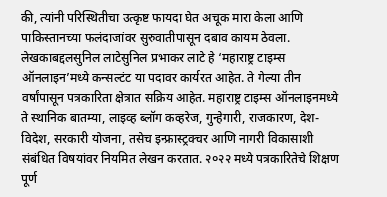की, त्यांनी परिस्थितीचा उत्कृष्ट फायदा घेत अचूक मारा केला आणि पाकिस्तानच्या फलंदाजांवर सुरुवातीपासून दबाव कायम ठेवला.
लेखकाबद्दलसुनिल लाटेसुनिल प्रभाकर लाटे हे ‘महाराष्ट्र टाइम्स ऑनलाइन’मध्ये कन्सल्टंट या पदावर कार्यरत आहेत. ते गेल्या तीन वर्षांपासून पत्रकारिता क्षेत्रात सक्रिय आहेत. महाराष्ट्र टाइम्स ऑनलाइनमध्ये ते स्थानिक बातम्या, लाइव्ह ब्लॉग कव्हरेज, गुन्हेगारी, राजकारण, देश-विदेश, सरकारी योजना, तसेच इन्फ्रास्ट्रक्चर आणि नागरी विकासाशी संबंधित विषयांवर नियमित लेखन करतात. २०२२ मध्ये पत्रकारितेचे शिक्षण पूर्ण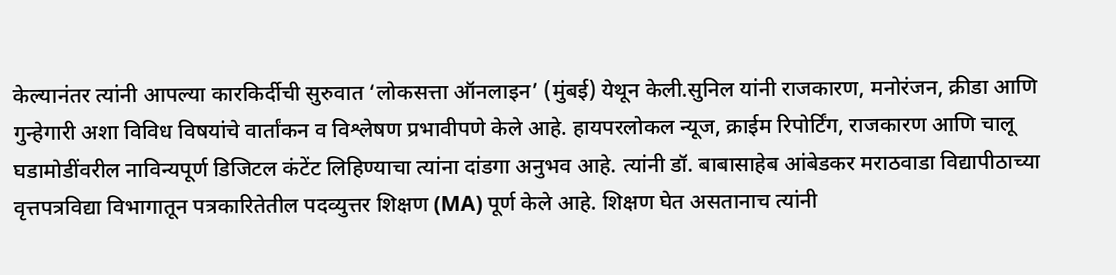केल्यानंतर त्यांनी आपल्या कारकिर्दीची सुरुवात ‘लोकसत्ता ऑनलाइन’ (मुंबई) येथून केली.सुनिल यांनी राजकारण, मनोरंजन, क्रीडा आणि गुन्हेगारी अशा विविध विषयांचे वार्तांकन व विश्लेषण प्रभावीपणे केले आहे. हायपरलोकल न्यूज, क्राईम रिपोर्टिंग, राजकारण आणि चालू घडामोडींवरील नाविन्यपूर्ण डिजिटल कंटेंट लिहिण्याचा त्यांना दांडगा अनुभव आहे. त्यांनी डॉ. बाबासाहेब आंबेडकर मराठवाडा विद्यापीठाच्या वृत्तपत्रविद्या विभागातून पत्रकारितेतील पदव्युत्तर शिक्षण (MA) पूर्ण केले आहे. शिक्षण घेत असतानाच त्यांनी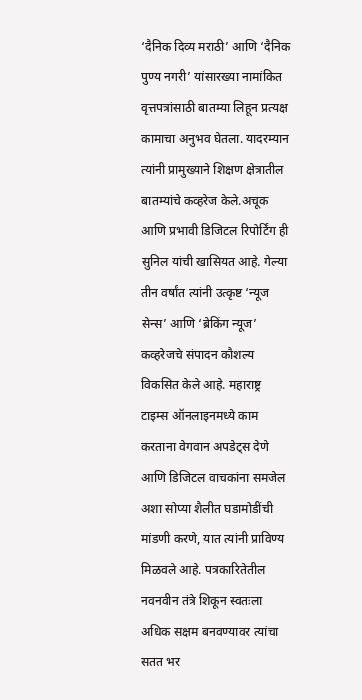‘दैनिक दिव्य मराठी’ आणि ‘दैनिक पुण्य नगरी’ यांसारख्या नामांकित वृत्तपत्रांसाठी बातम्या लिहून प्रत्यक्ष कामाचा अनुभव घेतला. यादरम्यान त्यांनी प्रामुख्याने शिक्षण क्षेत्रातील बातम्यांचे कव्हरेज केले.अचूक आणि प्रभावी डिजिटल रिपोर्टिंग ही सुनिल यांची खासियत आहे. गेल्या तीन वर्षांत त्यांनी उत्कृष्ट ‘न्यूज सेन्स’ आणि ‘ब्रेकिंग न्यूज’ कव्हरेजचे संपादन कौशल्य विकसित केले आहे. महाराष्ट्र टाइम्स ऑनलाइनमध्ये काम करताना वेगवान अपडेट्स देणे आणि डिजिटल वाचकांना समजेल अशा सोप्या शैलीत घडामोडींची मांडणी करणे, यात त्यांनी प्राविण्य मिळवले आहे. पत्रकारितेतील नवनवीन तंत्रे शिकून स्वतःला अधिक सक्षम बनवण्यावर त्यांचा सतत भर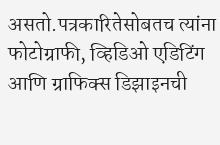असतो.पत्रकारितेसोबतच त्यांना फोटोग्राफी, व्हिडिओ एडिटिंग आणि ग्राफिक्स डिझाइनची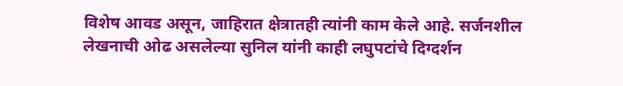विशेष आवड असून, जाहिरात क्षेत्रातही त्यांनी काम केले आहे. सर्जनशील लेखनाची ओढ असलेल्या सुनिल यांनी काही लघुपटांचे दिग्दर्शन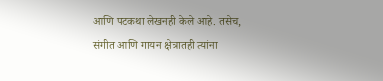आणि पटकथा लेखनही केले आहे. तसेच, संगीत आणि गायन क्षेत्रातही त्यांना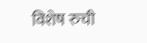विशेष रुची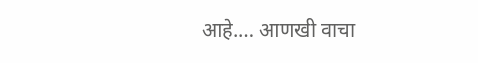आहे.… आणखी वाचा